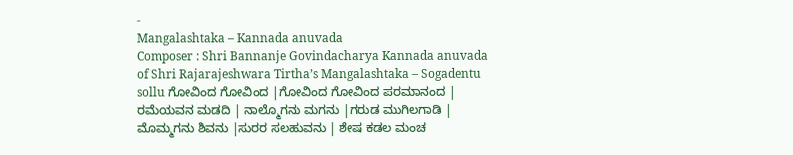-
Mangalashtaka – Kannada anuvada
Composer : Shri Bannanje Govindacharya Kannada anuvada of Shri Rajarajeshwara Tirtha’s Mangalashtaka – Sogadentu sollu ಗೋವಿಂದ ಗೋವಿಂದ |ಗೋವಿಂದ ಗೋವಿಂದ ಪರಮಾನಂದ | ರಮೆಯವನ ಮಡದಿ | ನಾಲ್ಮೊಗನು ಮಗನು |ಗರುಡ ಮುಗಿಲಗಾಡಿ | ಮೊಮ್ಮಗನು ಶಿವನು |ಸುರರ ಸಲಹುವನು | ಶೇಷ ಕಡಲ ಮಂಚ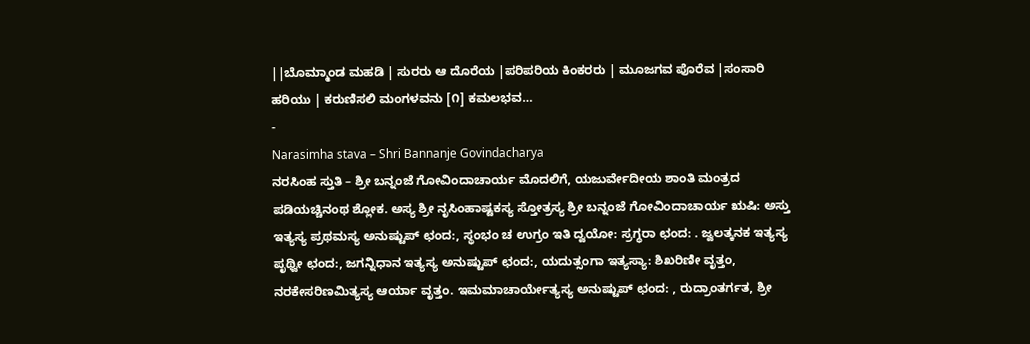||ಬೊಮ್ಮಾಂಡ ಮಹಡಿ | ಸುರರು ಆ ದೊರೆಯ |ಪರಿಪರಿಯ ಕಿಂಕರರು | ಮೂಜಗವ ಪೊರೆವ |ಸಂಸಾರಿ ಹರಿಯು | ಕರುಣಿಸಲಿ ಮಂಗಳವನು [೧] ಕಮಲಭವ…
-
Narasimha stava – Shri Bannanje Govindacharya
ನರಸಿಂಹ ಸ್ತುತಿ – ಶ್ರೀ ಬನ್ನಂಜೆ ಗೋವಿಂದಾಚಾರ್ಯ ಮೊದಲಿಗೆ, ಯಜುರ್ವೇದೀಯ ಶಾಂತಿ ಮಂತ್ರದ ಪಡಿಯಚ್ಚಿನಂಥ ಶ್ಲೋಕ. ಅಸ್ಯ ಶ್ರೀ ನೃಸಿಂಹಾಷ್ಟಕಸ್ಯ ಸ್ತೋತ್ರಸ್ಯ ಶ್ರೀ ಬನ್ನಂಜೆ ಗೋವಿಂದಾಚಾರ್ಯ ಋಷಿ: ಅಸ್ತು ಇತ್ಯಸ್ಯ ಪ್ರಥಮಸ್ಯ ಅನುಷ್ಟುಪ್ ಛಂದ:, ಸ್ಥಂಭಂ ಚ ಉಗ್ರಂ ಇತಿ ದ್ವಯೋ: ಸ್ರಗ್ಧರಾ ಛಂದ: . ಜ್ವಲತ್ಕನಕ ಇತ್ಯಸ್ಯ ಪೃಥ್ವೀ ಛಂದ:, ಜಗನ್ನಿಧಾನ ಇತ್ಯಸ್ಯ ಅನುಷ್ಟುಪ್ ಛಂದ:, ಯದುತ್ಸಂಗಾ ಇತ್ಯಸ್ಯಾ: ಶಿಖರಿಣೀ ವೃತ್ತಂ, ನರಕೇಸರಿಣಮಿತ್ಯಸ್ಯ ಆರ್ಯಾ ವೃತ್ತಂ. ಇಮಮಾಚಾರ್ಯೇತ್ಯಸ್ಯ ಅನುಷ್ಟುಪ್ ಛಂದ: , ರುದ್ರಾಂತರ್ಗತ, ಶ್ರೀ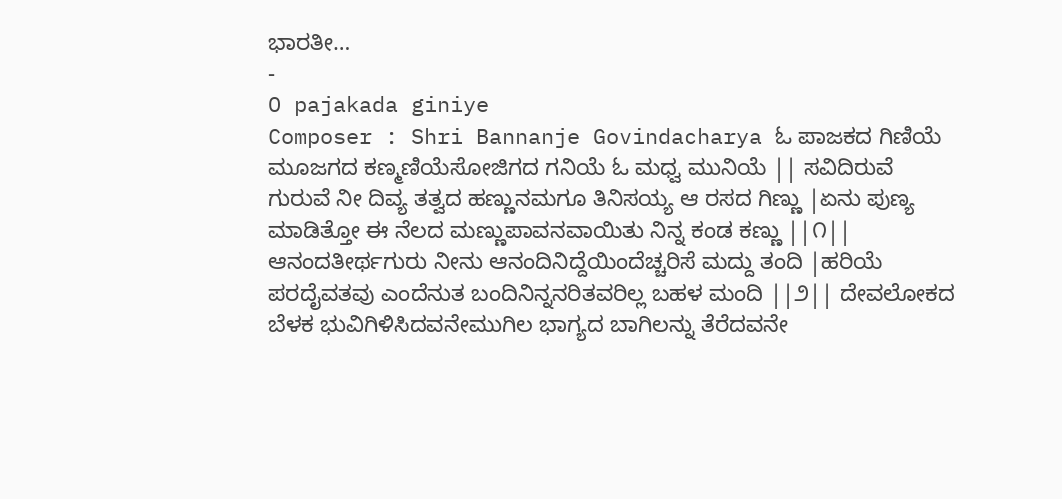ಭಾರತೀ…
-
O pajakada giniye
Composer : Shri Bannanje Govindacharya ಓ ಪಾಜಕದ ಗಿಣಿಯೆ ಮೂಜಗದ ಕಣ್ಮಣಿಯೆಸೋಜಿಗದ ಗನಿಯೆ ಓ ಮಧ್ವ ಮುನಿಯೆ || ಸವಿದಿರುವೆ ಗುರುವೆ ನೀ ದಿವ್ಯ ತತ್ವದ ಹಣ್ಣುನಮಗೂ ತಿನಿಸಯ್ಯ ಆ ರಸದ ಗಿಣ್ಣು |ಏನು ಪುಣ್ಯ ಮಾಡಿತ್ತೋ ಈ ನೆಲದ ಮಣ್ಣುಪಾವನವಾಯಿತು ನಿನ್ನ ಕಂಡ ಕಣ್ಣು ||೧|| ಆನಂದತೀರ್ಥಗುರು ನೀನು ಆನಂದಿನಿದ್ದೆಯಿಂದೆಚ್ಚರಿಸೆ ಮದ್ದು ತಂದಿ |ಹರಿಯೆ ಪರದೈವತವು ಎಂದೆನುತ ಬಂದಿನಿನ್ನನರಿತವರಿಲ್ಲ ಬಹಳ ಮಂದಿ ||೨|| ದೇವಲೋಕದ ಬೆಳಕ ಭುವಿಗಿಳಿಸಿದವನೇಮುಗಿಲ ಭಾಗ್ಯದ ಬಾಗಿಲನ್ನು ತೆರೆದವನೇ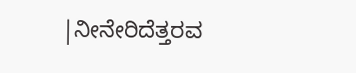|ನೀನೇರಿದೆತ್ತರವ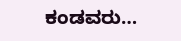ಕಂಡವರು…